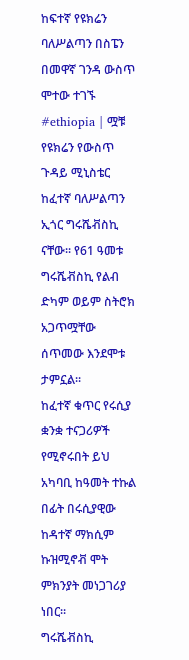ከፍተኛ የዩክሬን ባለሥልጣን በስፔን በመዋኛ ገንዳ ውስጥ ሞተው ተገኙ
#ethiopia | ሟቹ የዩክሬን የውስጥ ጉዳይ ሚኒስቴር ከፈተኛ ባለሥልጣን ኢጎር ግሩሼቭስኪ ናቸው፡፡ የ61 ዓመቱ ግሩሼቭስኪ የልብ ድካም ወይም ስትሮክ አጋጥሟቸው ሰጥመው እንደሞቱ ታምኗል፡፡
ከፈተኛ ቁጥር የሩሲያ ቋንቋ ተናጋሪዎች የሚኖሩበት ይህ አካባቢ ከዓመት ተኩል በፊት በሩሲያዊው ከዳተኛ ማክሲም ኩዝሚኖቭ ሞት ምክንያት መነጋገሪያ ነበር፡፡
ግሩሼቭስኪ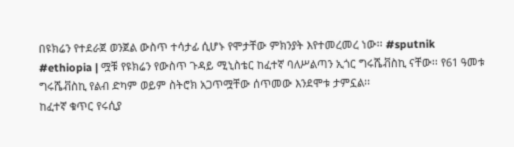በዩክሬን የተደራጀ ወንጀል ውስጥ ተሳታፊ ሲሆኑ የሞታቸው ምክንያት እየተመረመረ ነው፡፡ #sputnik
#ethiopia | ሟቹ የዩክሬን የውስጥ ጉዳይ ሚኒስቴር ከፈተኛ ባለሥልጣን ኢጎር ግሩሼቭስኪ ናቸው፡፡ የ61 ዓመቱ ግሩሼቭስኪ የልብ ድካም ወይም ስትሮክ አጋጥሟቸው ሰጥመው እንደሞቱ ታምኗል፡፡
ከፈተኛ ቁጥር የሩሲያ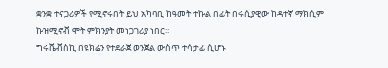ቋንቋ ተናጋሪዎች የሚኖሩበት ይህ አካባቢ ከዓመት ተኩል በፊት በሩሲያዊው ከዳተኛ ማክሲም ኩዝሚኖቭ ሞት ምክንያት መነጋገሪያ ነበር፡፡
ግሩሼቭስኪ በዩክሬን የተደራጀ ወንጀል ውስጥ ተሳታፊ ሲሆኑ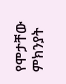የሞታቸው ምክንያት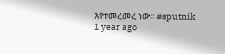እየተመረመረ ነው፡፡ #sputnik
1 year ago